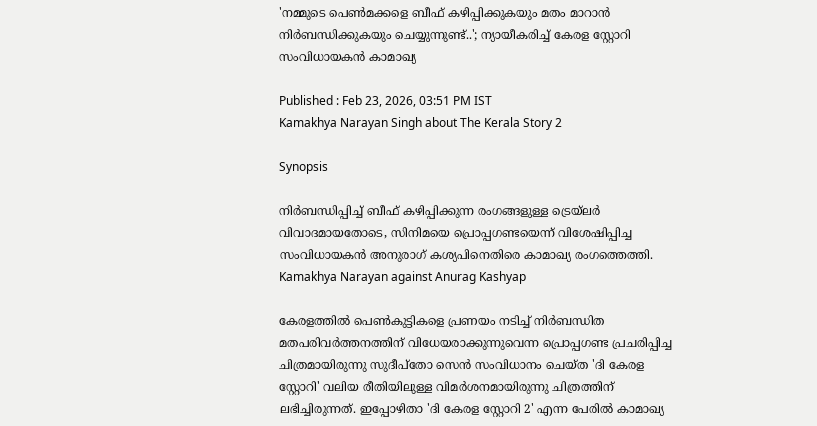'നമ്മുടെ പെണ്‍മക്കളെ ബീഫ് കഴിപ്പിക്കുകയും മതം മാറാന്‍ നിര്‍ബന്ധിക്കുകയും ചെയ്യുന്നുണ്ട്..'; ന്യായീകരിച്ച് കേരള സ്റ്റോറി സംവിധായകൻ കാമാഖ്യ

Published : Feb 23, 2026, 03:51 PM IST
Kamakhya Narayan Singh about The Kerala Story 2

Synopsis

നിർബന്ധിപ്പിച്ച് ബീഫ് കഴിപ്പിക്കുന്ന രംഗങ്ങളുള്ള ട്രെയ്‌ലർ വിവാദമായതോടെ, സിനിമയെ പ്രൊപ്പഗണ്ടയെന്ന് വിശേഷിപ്പിച്ച സംവിധായകൻ അനുരാഗ് കശ്യപിനെതിരെ കാമാഖ്യ രംഗത്തെത്തി. Kamakhya Narayan against Anurag Kashyap

കേരളത്തിൽ പെൺകുട്ടികളെ പ്രണയം നടിച്ച് നിർബന്ധിത മതപരിവർത്തനത്തിന് വിധേയരാക്കുന്നുവെന്ന പ്രൊപ്പഗണ്ട പ്രചരിപ്പിച്ച ചിത്രമായിരുന്നു സുദീപ്തോ സെൻ സംവിധാനം ചെയ്ത 'ദി കേരള സ്റ്റോറി' വലിയ രീതിയിലുള്ള വിമർശനമായിരുന്നു ചിത്രത്തിന് ലഭിച്ചിരുന്നത്. ഇപ്പോഴിതാ 'ദി കേരള സ്റ്റോറി 2' എന്ന പേരിൽ കാമാഖ്യ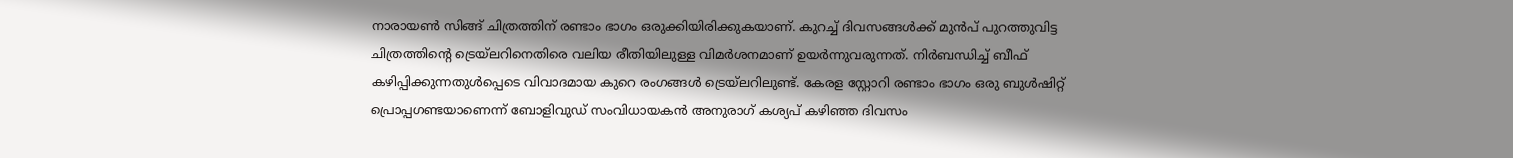നാരായൺ സിങ്ങ് ചിത്രത്തിന് രണ്ടാം ഭാഗം ഒരുക്കിയിരിക്കുകയാണ്. കുറച്ച് ദിവസങ്ങൾക്ക് മുൻപ് പുറത്തുവിട്ട ചിത്രത്തിന്റെ ട്രെയ്‌ലറിനെതിരെ വലിയ രീതിയിലുള്ള വിമർശനമാണ് ഉയർന്നുവരുന്നത്. നിർബന്ധിച്ച് ബീഫ് കഴിപ്പിക്കുന്നതുൾപ്പെടെ വിവാദമായ കുറെ രംഗങ്ങൾ ട്രെയ്‌ലറിലുണ്ട്. കേരള സ്റ്റോറി രണ്ടാം ഭാഗം ഒരു ബുൾഷിറ്റ് പ്രൊപ്പഗണ്ടയാണെന്ന് ബോളിവുഡ് സംവിധായകൻ അനുരാഗ് കശ്യപ് കഴിഞ്ഞ ദിവസം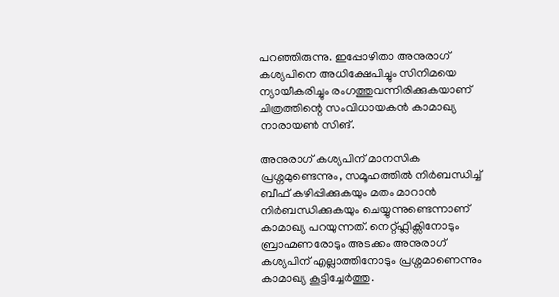പറഞ്ഞിരുന്നു. ഇപ്പോഴിതാ അനുരാഗ് കശ്യപിനെ അധിക്ഷേപിച്ചും സിനിമയെ ന്യായീകരിച്ചും രംഗത്തുവന്നിരിക്കുകയാണ് ചിത്രത്തിന്റെ സംവിധായകൻ കാമാഖ്യ നാരായൺ സിങ്.

അനുരാഗ് കശ്യപിന് മാനസിക പ്രശ്നമുണ്ടെന്നും, സമൂഹത്തിൽ നിർബന്ധിച്ച് ബീഫ് കഴിപ്പിക്കുകയും മതം മാറാൻ നിർബന്ധിക്കുകയും ചെയ്യുന്നുണ്ടെന്നാണ് കാമാഖ്യ പറയുന്നത്. നെറ്റ്ഫ്ലിക്സിനോടും ബ്രാഹ്മണരോടും അടക്കം അനുരാഗ് കശ്യപിന് എല്ലാത്തിനോടും പ്രശ്നമാണെന്നും കാമാഖ്യ കൂട്ടിച്ചേർത്തു.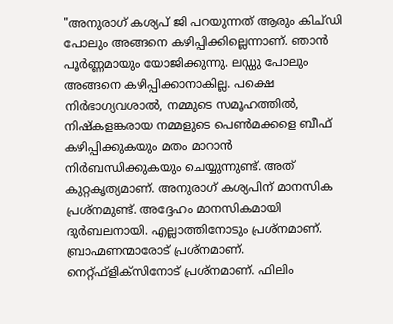"അനുരാഗ് കശ്യപ് ജി പറയുന്നത് ആരും കിച്ഡി പോലും അങ്ങനെ കഴിപ്പിക്കില്ലെന്നാണ്. ഞാന്‍ പൂര്‍ണ്ണമായും യോജിക്കുന്നു. ലഡ്ഡു പോലും അങ്ങനെ കഴിപ്പിക്കാനാകില്ല. പക്ഷെ നിര്‍ഭാഗ്യവശാല്‍, നമ്മുടെ സമൂഹത്തില്‍, നിഷ്‌കളങ്കരായ നമ്മളുടെ പെണ്‍മക്കളെ ബീഫ് കഴിപ്പിക്കുകയും മതം മാറാന്‍ നിര്‍ബന്ധിക്കുകയും ചെയ്യുന്നുണ്ട്. അത് കുറ്റകൃത്യമാണ്. അനുരാഗ് കശ്യപിന് മാനസിക പ്രശ്‌നമുണ്ട്. അദ്ദേഹം മാനസികമായി ദുര്‍ബലനായി. എല്ലാത്തിനോടും പ്രശ്‌നമാണ്. ബ്രാഹ്മണന്മാരോട് പ്രശ്‌നമാണ്. നെറ്റ്ഫ്‌ളിക്‌സിനോട് പ്രശ്‌നമാണ്. ഫിലിം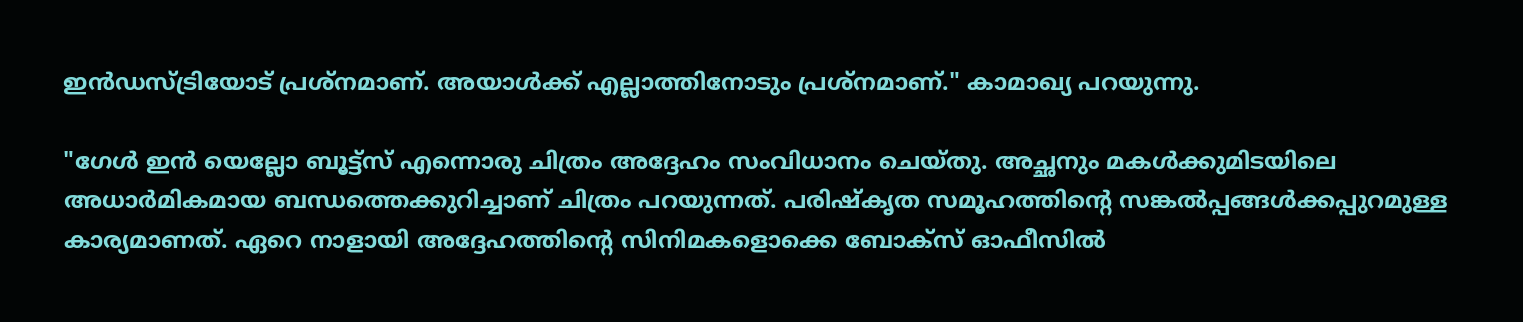ഇന്‍ഡസ്ട്രിയോട് പ്രശ്‌നമാണ്. അയാൾക്ക് എല്ലാത്തിനോടും പ്രശ്നമാണ്." കാമാഖ്യ പറയുന്നു.

"ഗേള്‍ ഇന്‍ യെല്ലോ ബൂട്ട്‌സ് എന്നൊരു ചിത്രം അദ്ദേഹം സംവിധാനം ചെയ്തു. അച്ഛനും മകള്‍ക്കുമിടയിലെ അധാര്‍മികമായ ബന്ധത്തെക്കുറിച്ചാണ് ചിത്രം പറയുന്നത്. പരിഷ്‌കൃത സമൂഹത്തിന്റെ സങ്കല്‍പ്പങ്ങള്‍ക്കപ്പുറമുള്ള കാര്യമാണത്. ഏറെ നാളായി അദ്ദേഹത്തിന്റെ സിനിമകളൊക്കെ ബോക്‌സ് ഓഫീസില്‍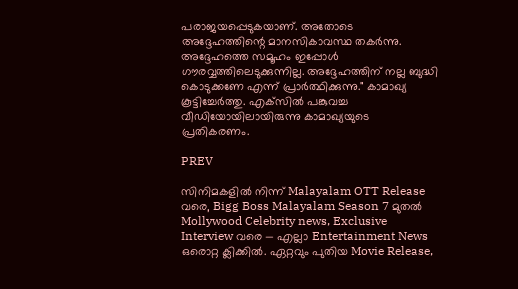പരാജയപ്പെടുകയാണ്. അതോടെ അദ്ദേഹത്തിന്റെ മാനസികാവസ്ഥ തകര്‍ന്നു. അദ്ദേഹത്തെ സമൂഹം ഇപ്പോള്‍ ഗൗരവ്വത്തിലെടുക്കുന്നില്ല. അദ്ദേഹത്തിന് നല്ല ബുദ്ധി കൊടുക്കണേ എന്ന് പ്രാര്‍ത്ഥിക്കുന്നു." കാമാഖ്യ കൂട്ടിച്ചേർത്തു. എക്‌സിൽ പങ്കുവച്ച വീഡിയോയിലായിരുന്നു കാമാഖ്യയുടെ പ്രതികരണം.

PREV

സിനിമകളിൽ നിന്ന് Malayalam OTT Release വരെ, Bigg Boss Malayalam Season 7 മുതൽ Mollywood Celebrity news, Exclusive Interview വരെ — എല്ലാ Entertainment News ഒരൊറ്റ ക്ലിക്കിൽ. ഏറ്റവും പുതിയ Movie Release,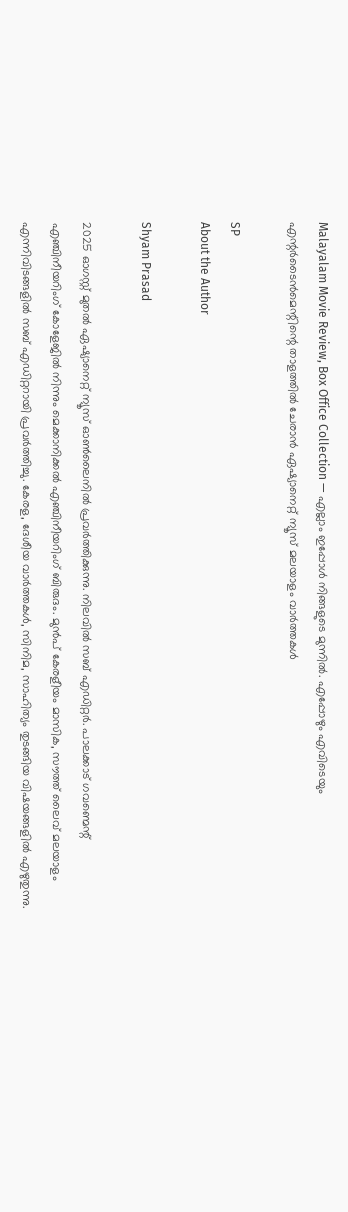Malayalam Movie Review, Box Office Collection — എല്ലാം ഇപ്പോൾ നിങ്ങളുടെ മുന്നിൽ. എപ്പോഴും എവിടെയും എന്റർടൈൻമെന്റിന്റെ താളത്തിൽ ചേരാൻ ഏഷ്യാനെറ്റ് ന്യൂസ് മലയാളം വാർത്തകൾ

SP
About the Author

Shyam Prasad

2025 ഓഗസ്റ്റ് മുതൽ ഏഷ്യാനെറ്റ് ന്യൂസ് ഓൺലൈനിൽ പ്രവർത്തിക്കുന്നു. നിലവിൽ സബ് എഡിറ്റർ. പാലക്കാട് ഗവണ്മെന്റ് എഞ്ചിനീയറിംഗ് കോളേജിൽ നിന്നും മെക്കാനിക്കൽ എഞ്ചിനീയറിംഗ് ബിരുദം. മുൻപ് കേരളീയം മാസിക, സൗത്ത് ലൈവ് മലയാളം എന്നിവിടങ്ങളിൽ സബ് എഡിറ്ററായി പ്രവർത്തിച്ചു. കേരള, ദേശീയ വാർത്തകൾ, സിനിമ, സാഹിത്യം തുടങ്ങിയ വിഷയങ്ങളിൽ എഴുതുന്നു.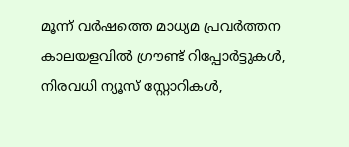മൂന്ന് വർഷത്തെ മാധ്യമ പ്രവർത്തന കാലയളവിൽ ഗ്രൗണ്ട് റിപ്പോർട്ടുകൾ, നിരവധി ന്യൂസ് സ്റ്റോറികൾ,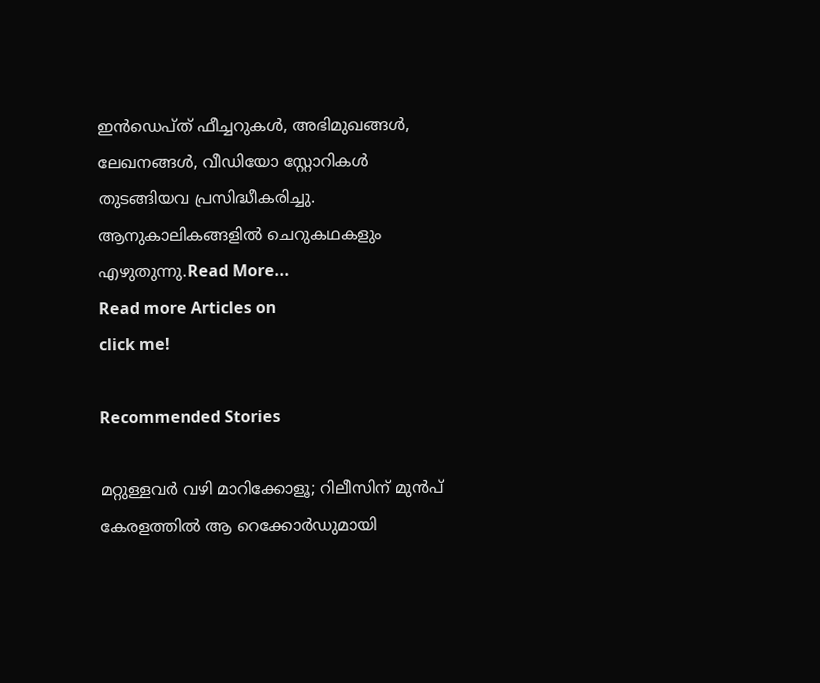ഇൻഡെപ്ത് ഫീച്ചറുകൾ, അഭിമുഖങ്ങൾ, ലേഖനങ്ങൾ, വീഡിയോ സ്റ്റോറികൾ തുടങ്ങിയവ പ്രസിദ്ധീകരിച്ചു. ആനുകാലികങ്ങളിൽ ചെറുകഥകളും എഴുതുന്നു.Read More...
Read more Articles on
click me!

Recommended Stories

മറ്റുള്ളവര്‍ വഴി മാറിക്കോളൂ; റിലീസിന് മുന്‍പ് കേരളത്തില്‍ ആ റെക്കോര്‍ഡുമായി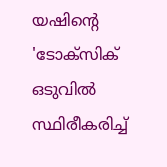യഷിന്‍റെ 'ടോക്സിക്
ഒടുവിൽ സ്ഥിരീകരിച്ച്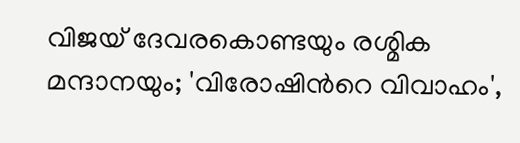വിജയ് ദേവരകൊണ്ടയും രശ്മിക മന്ദാനയും; 'വിരോഷിന്‍റെ വിവാഹം',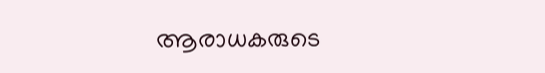ആരാധകരുടെ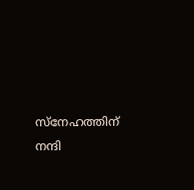സ്നേഹത്തിന് നന്ദി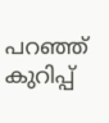പറഞ്ഞ് കുറിപ്പ്